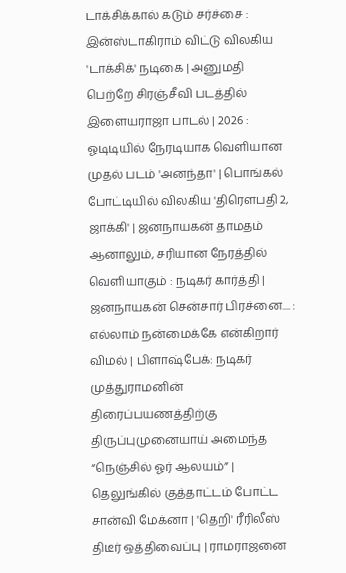டாக்சிக்கால் கடும் சர்ச்சை : இன்ஸ்டாகிராம் விட்டு விலகிய 'டாக்சிக்' நடிகை | அனுமதி பெற்றே சிரஞ்சீவி படத்தில் இளையராஜா பாடல் | 2026 : ஓடிடியில் நேரடியாக வெளியான முதல் படம் 'அனந்தா' | பொங்கல் போட்டியில் விலகிய 'திரௌபதி 2, ஜாக்கி' | ஜனநாயகன் தாமதம் ஆனாலும், சரியான நேரத்தில் வெளியாகும் : நடிகர் கார்த்தி | ஜனநாயகன் சென்சார் பிரச்னை.... : எல்லாம் நன்மைக்கே என்கிறார் விமல் | பிளாஷ்பேக்: நடிகர் முத்துராமனின் திரைப்பயணத்திற்கு திருப்புமுனையாய் அமைந்த “நெஞ்சில் ஓர் ஆலயம்” | தெலுங்கில் குத்தாட்டம் போட்ட சான்வி மேக்னா | 'தெறி' ரீரிலீஸ் திடீர் ஒத்திவைப்பு | ராமராஜனை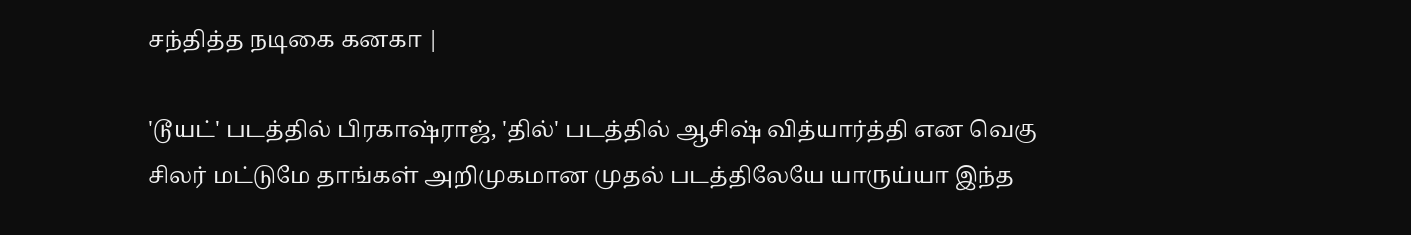சந்தித்த நடிகை கனகா |

'டூயட்' படத்தில் பிரகாஷ்ராஜ், 'தில்' படத்தில் ஆசிஷ் வித்யார்த்தி என வெகு சிலர் மட்டுமே தாங்கள் அறிமுகமான முதல் படத்திலேயே யாருய்யா இந்த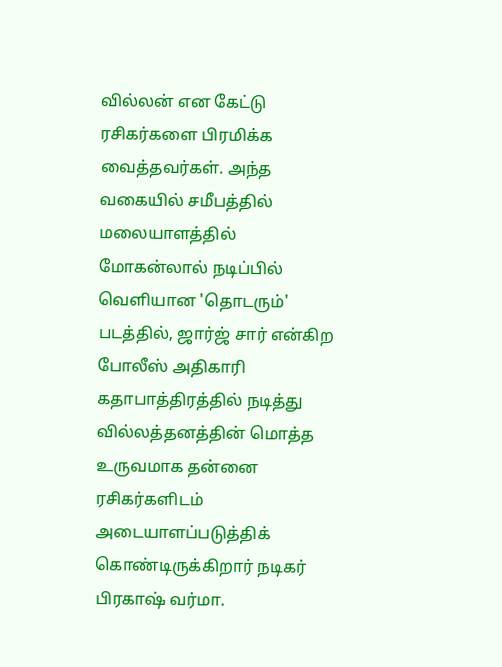வில்லன் என கேட்டு ரசிகர்களை பிரமிக்க வைத்தவர்கள். அந்த வகையில் சமீபத்தில் மலையாளத்தில் மோகன்லால் நடிப்பில் வெளியான 'தொடரும்' படத்தில், ஜார்ஜ் சார் என்கிற போலீஸ் அதிகாரி கதாபாத்திரத்தில் நடித்து வில்லத்தனத்தின் மொத்த உருவமாக தன்னை ரசிகர்களிடம் அடையாளப்படுத்திக் கொண்டிருக்கிறார் நடிகர் பிரகாஷ் வர்மா.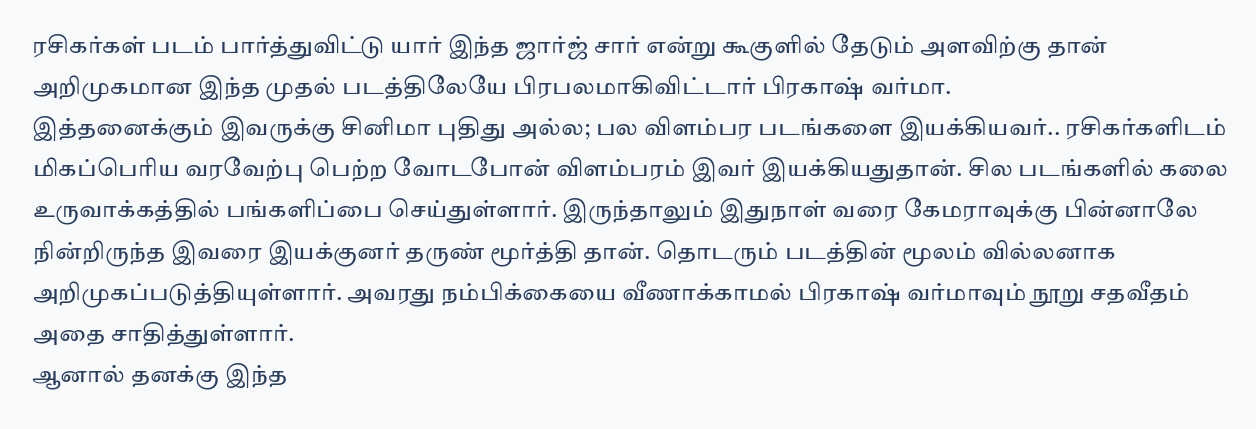ரசிகர்கள் படம் பார்த்துவிட்டு யார் இந்த ஜார்ஜ் சார் என்று கூகுளில் தேடும் அளவிற்கு தான் அறிமுகமான இந்த முதல் படத்திலேயே பிரபலமாகிவிட்டார் பிரகாஷ் வர்மா.
இத்தனைக்கும் இவருக்கு சினிமா புதிது அல்ல; பல விளம்பர படங்களை இயக்கியவர்.. ரசிகர்களிடம் மிகப்பெரிய வரவேற்பு பெற்ற வோடபோன் விளம்பரம் இவர் இயக்கியதுதான். சில படங்களில் கலை உருவாக்கத்தில் பங்களிப்பை செய்துள்ளார். இருந்தாலும் இதுநாள் வரை கேமராவுக்கு பின்னாலே நின்றிருந்த இவரை இயக்குனர் தருண் மூர்த்தி தான். தொடரும் படத்தின் மூலம் வில்லனாக அறிமுகப்படுத்தியுள்ளார். அவரது நம்பிக்கையை வீணாக்காமல் பிரகாஷ் வர்மாவும் நூறு சதவீதம் அதை சாதித்துள்ளார்.
ஆனால் தனக்கு இந்த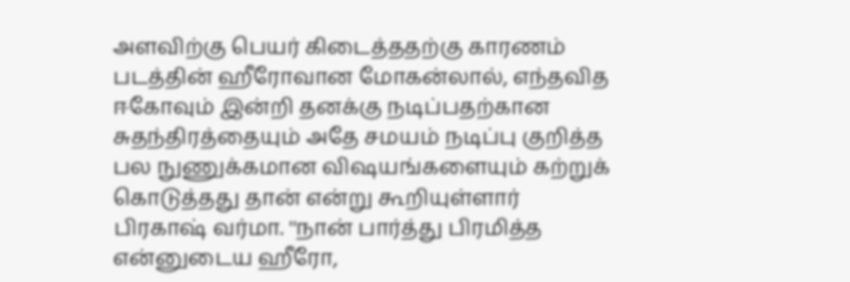அளவிற்கு பெயர் கிடைத்ததற்கு காரணம் படத்தின் ஹீரோவான மோகன்லால், எந்தவித ஈகோவும் இன்றி தனக்கு நடிப்பதற்கான சுதந்திரத்தையும் அதே சமயம் நடிப்பு குறித்த பல நுணுக்கமான விஷயங்களையும் கற்றுக் கொடுத்தது தான் என்று கூறியுள்ளார் பிரகாஷ் வர்மா. ''நான் பார்த்து பிரமித்த என்னுடைய ஹீரோ,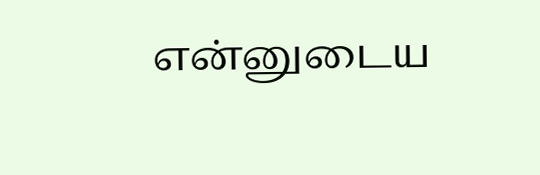என்னுடைய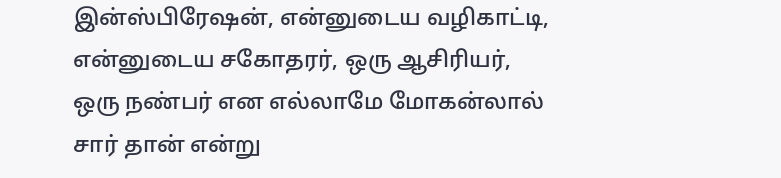இன்ஸ்பிரேஷன், என்னுடைய வழிகாட்டி, என்னுடைய சகோதரர், ஒரு ஆசிரியர், ஒரு நண்பர் என எல்லாமே மோகன்லால் சார் தான் என்று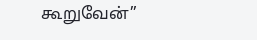கூறுவேன்”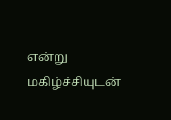என்று மகிழ்ச்சியுடன்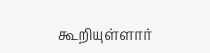கூறியுள்ளார்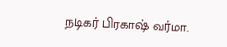நடிகர் பிரகாஷ் வர்மா.